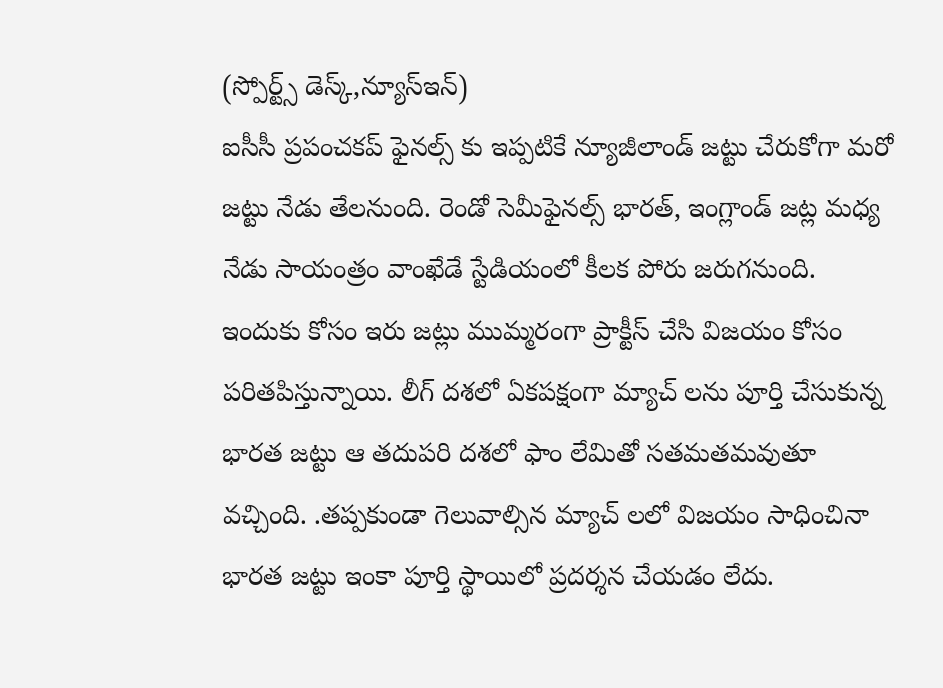(స్పోర్ట్స్ డెస్క్,న్యూస్ఇన్)
ఐసీసీ ప్రపంచకప్ ఫైనల్స్ కు ఇప్పటికే న్యూజీలాండ్ జట్టు చేరుకోగా మరో జట్టు నేడు తేలనుంది. రెండో సెమీఫైనల్స్ భారత్, ఇంగ్లాండ్ జట్ల మధ్య నేడు సాయంత్రం వాంఖేడే స్టేడియంలో కీలక పోరు జరుగనుంది. ఇందుకు కోసం ఇరు జట్లు ముమ్మరంగా ప్రాక్టీస్ చేసి విజయం కోసం పరితపిస్తున్నాయి. లీగ్ దశలో ఏకపక్షంగా మ్యాచ్ లను పూర్తి చేసుకున్న భారత జట్టు ఆ తదుపరి దశలో ఫాం లేమితో సతమతమవుతూ వచ్చింది. .తప్పకుండా గెలువాల్సిన మ్యాచ్ లలో విజయం సాధించినా భారత జట్టు ఇంకా పూర్తి స్థాయిలో ప్రదర్శన చేయడం లేదు.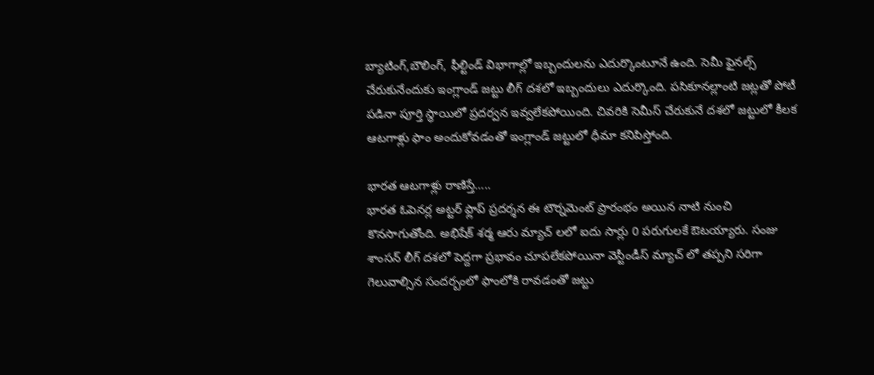బ్యాటింగ్,బౌలింగ్, ఫీల్టిండ్ విభాగాల్లో ఇబ్బందులను ఎదుర్కొంటూనే ఉంది. సెమీ ఫైనల్స్ చేరుకునేందుకు ఇంగ్లాండ్ జట్టు లీగ్ దశలో ఇబ్బందులు ఎదుర్కొంది. పసికూనల్లాంటి జట్లతో పోటీ పడినా పూర్తి స్థాయిలో ప్రదర్వన ఇవ్వలేకపోయింది. చివరికి సెమీస్ చేరుకునే దశలో జట్టులో కీలక ఆటగాళ్లు ఫాం అందుకోవడంతో ఇంగ్లాండ్ జట్టులో ధీమా కనిపిస్తోంది.

భారత ఆటగాళ్లు రాణిస్తే…..
భారత ఓపెనర్ల అట్టర్ ఫ్లాప్ ప్రదర్శన ఈ టౌర్నమెంట్ ప్రారంభం అయిన నాటి నుంచి కొనసాగుతోంది. అభిషేక్ శర్మ ఆరు మ్యాచ్ లలో ఐదు సార్లు 0 పరుగులకే ఔటయ్యారు. సంజు శాంసన్ లీగ్ దశలో పెద్దగా ప్రభావం చూపలేకపోయినా వెస్టీండీస్ మ్యాచ్ లో తప్పని సరిగా గెలువాల్సిన సందర్బంలో ఫాంలోకి రావడంతో జట్టు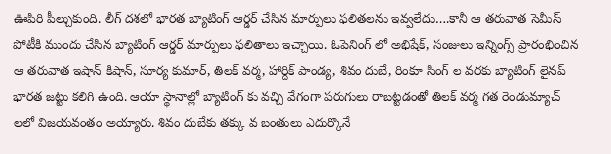ఊపిరి పీల్చుకుంది. లీగ్ దశలో భారత బ్యాటింగ్ ఆర్డర్ చేసిన మార్పులు ఫలితలను ఇవ్వలేదు….కానీ ఆ తరువాత సెమీస్ పోటీకి ముందు చేసిన బ్యాటింగ్ ఆర్డర్ మార్పులు ఫలితాలు ఇచ్చాయి. ఓపెనింగ్ లో అభిషేక్, సంజులు ఇన్నింగ్స్ ప్రారంభించిన ఆ తరువాత ఇషాన్ కిషాన్, సూర్య కుమార్, తిలక్ వర్మ, హార్దిక్ పాండ్య, శివం దుబే, రింకూ సింగ్ ల వరకు బ్యాటింగ్ లైనప్ భారత జట్టు కలిగి ఉంది. ఆయా స్థానాల్లో బ్యాటింగ్ కు వచ్చి వేగంగా పరుగులు రాబట్టడంతో తిలక్ వర్మ గత రెండుమ్యాచ్ లలో విజయవంతం అయ్యారు. శివం దుబేకు తక్కు వ బంతులు ఎదుర్కొనే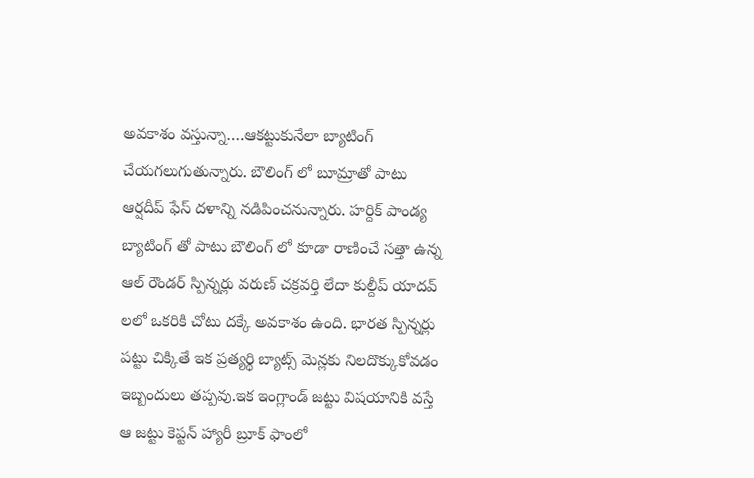అవకాశం వస్తున్నా….ఆకట్టుకునేలా బ్యాటింగ్ చేయగలుగుతున్నారు. బౌలింగ్ లో బూమ్రాతో పాటు ఆర్షదీప్ ఫేస్ దళాన్ని నడిపించనున్నారు. హర్దిక్ పాండ్య బ్యాటింగ్ తో పాటు బౌలింగ్ లో కూడా రాణించే సత్తా ఉన్న ఆల్ రౌండర్ స్పిన్నర్లు వరుణ్ చక్రవర్తి లేదా కుల్దీప్ యాదవ్ లలో ఒకరికి చోటు దక్కే అవకాశం ఉంది. భారత స్పిన్నర్లు పట్టు చిక్కితే ఇక ప్రత్యర్థి బ్యాట్స్ మెన్లకు నిలదొక్కుకోవడం ఇబ్బందులు తప్పవు.ఇక ఇంగ్లాండ్ జట్టు విషయానికి వస్తే ఆ జట్టు కెప్టన్ హ్యారీ బ్రూక్ ఫాంలో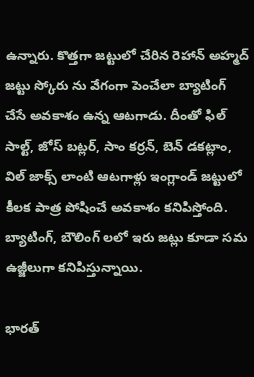ఉన్నారు. కొత్తగా జట్టులో చేరిన రెహాన్ అహ్మద్ జట్టు స్కోరు ను వేగంగా పెంచేలా బ్యాటింగ్ చేసే అవకాశం ఉన్న ఆటగాడు. దీంతో ఫిల్ సాల్ట్, జోస్ బట్లర్, సాం కర్రన్, బెన్ డకట్లాం, విల్ జాక్స్ లాంటి ఆటగాళ్లు ఇంగ్లాండ్ జట్టులో కీలక పాత్ర పోషించే అవకాశం కనిపిస్తోంది. బ్యాటింగ్, బౌలింగ్ లలో ఇరు జట్లు కూడా సమ ఉజ్జీలుగా కనిపిస్తున్నాయి.

భారత్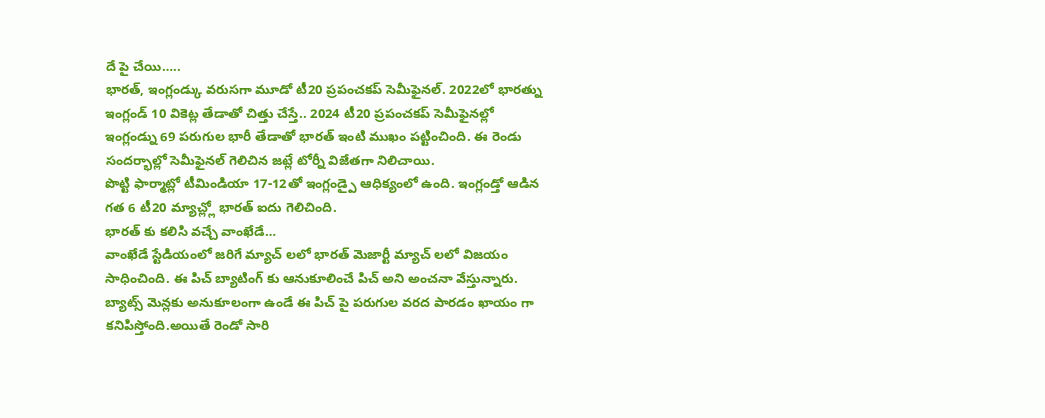దే పై చేయి…..
భారత్, ఇంగ్లండ్కు వరుసగా మూడో టీ20 ప్రపంచకప్ సెమీఫైనల్. 2022లో భారత్ను ఇంగ్లండ్ 10 వికెట్ల తేడాతో చిత్తు చేస్తే.. 2024 టీ20 ప్రపంచకప్ సెమీఫైనల్లో ఇంగ్లండ్ను 69 పరుగుల భారీ తేడాతో భారత్ ఇంటి ముఖం పట్టించింది. ఈ రెండు సందర్భాల్లో సెమీఫైనల్ గెలిచిన జట్లే టోర్నీ విజేతగా నిలిచాయి.
పొట్టి ఫార్మాట్లో టీమిండియా 17-12తో ఇంగ్లండ్పై ఆధిక్యంలో ఉంది. ఇంగ్లండ్తో ఆడిన గత 6 టీ20 మ్యాచ్ల్లో భారత్ ఐదు గెలిచింది.
భారత్ కు కలిసి వచ్చే వాంఖేడే…
వాంఖేడే స్టేడియంలో జరిగే మ్యాచ్ లలో భారత్ మెజార్టీ మ్యాచ్ లలో విజయం సాధించింది. ఈ పిచ్ బ్యాటింగ్ కు ఆనుకూలించే పిచ్ అని అంచనా వేస్తున్నారు. బ్యాట్స్ మెన్లకు అనుకూలంగా ఉండే ఈ పిచ్ పై పరుగుల వరద పారడం ఖాయం గా కనిపిస్తోంది.అయితే రెండో సారి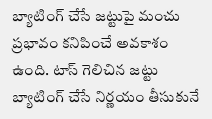బ్యాటింగ్ చేసే జట్టుపై మంచు ప్రభావం కనిపించే అవకాశం ఉంది. టాస్ గెలిచిన జట్టు బ్యాటింగ్ చేసే నిర్ణయం తీసుకునే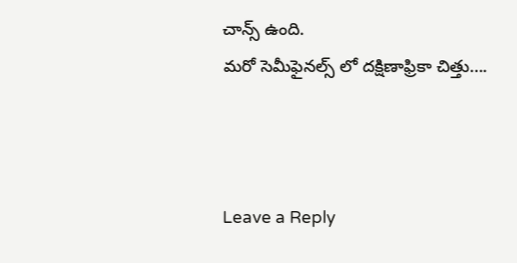చాన్స్ ఉంది.
మరో సెమీఫైనల్స్ లో దక్షిణాఫ్రికా చిత్తు….



Leave a Reply